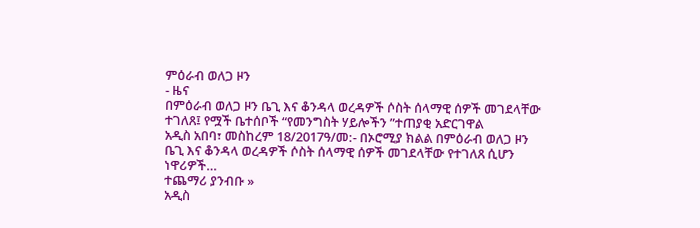ምዕራብ ወለጋ ዞን
- ዜና
በምዕራብ ወለጋ ዞን ቤጊ እና ቆንዳላ ወረዳዎች ሶስት ሰላማዊ ሰዎች መገደላቸው ተገለጸ፤ የሟች ቤተሰቦች “የመንግስት ሃይሎችን ”ተጠያቂ አድርገዋል
አዲስ አበባ፣ መስከረም 18/2017ዓ/መ:- በኦሮሚያ ክልል በምዕራብ ወለጋ ዞን ቤጊ እና ቆንዳላ ወረዳዎች ሶስት ሰላማዊ ሰዎች መገደላቸው የተገለጸ ሲሆን ነዋሪዎች…
ተጨማሪ ያንብቡ »
አዲስ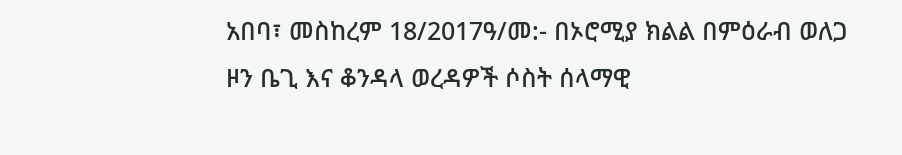አበባ፣ መስከረም 18/2017ዓ/መ:- በኦሮሚያ ክልል በምዕራብ ወለጋ ዞን ቤጊ እና ቆንዳላ ወረዳዎች ሶስት ሰላማዊ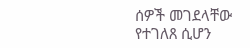ሰዎች መገደላቸው የተገለጸ ሲሆን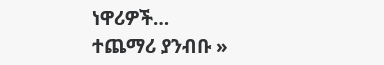ነዋሪዎች…
ተጨማሪ ያንብቡ »